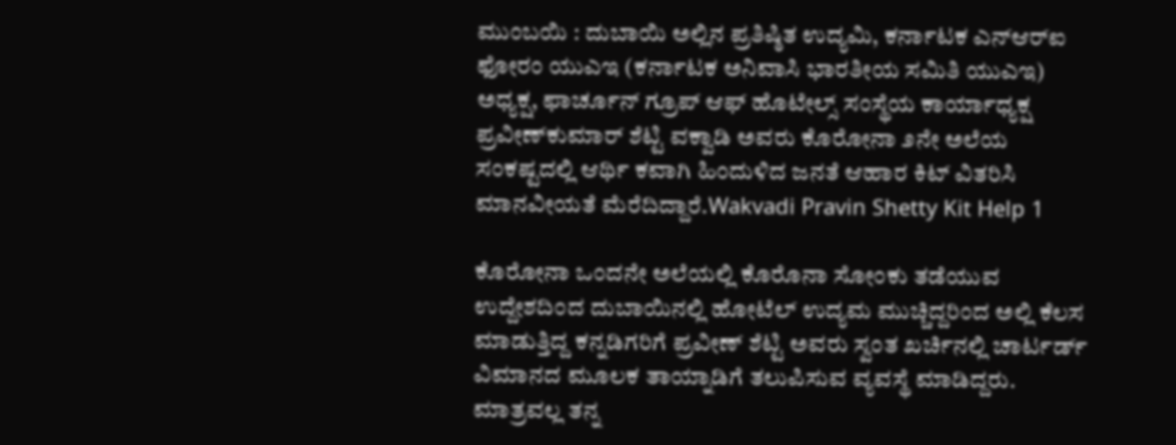ಮುಂಬಯಿ : ದುಬಾಯಿ ಅಲ್ಲಿನ ಪ್ರತಿಷ್ಠಿತ ಉದ್ಯಮಿ, ಕರ್ನಾಟಕ ಎನ್‌ಆರ್‌ಐ ಫೋರಂ ಯುಎಇ (ಕರ್ನಾಟಕ ಅನಿವಾಸಿ ಭಾರತೀಯ ಸಮಿತಿ ಯುಎಇ) ಅಧ್ಯಕ್ಷ, ಫಾರ್ಚೂನ್ ಗ್ರೂಪ್ ಆಫ್ ಹೊಟೇಲ್ಸ್ ಸಂಸ್ಥೆಯ ಕಾರ್ಯಾಧ್ಯಕ್ಷ ಪ್ರವೀಣ್‌ಕುಮಾರ್ ಶೆಟ್ಟಿ ವಕ್ವಾಡಿ ಅವರು ಕೊರೋನಾ ೨ನೇ ಅಲೆಯ ಸಂಕಷ್ಟದಲ್ಲಿ ಆರ್ಥಿ ಕವಾಗಿ ಹಿಂದುಳಿದ ಜನತೆ ಆಹಾರ ಕಿಟ್ ವಿತರಿಸಿ ಮಾನವೀಯತೆ ಮೆರೆದಿದ್ದಾರೆ.Wakvadi Pravin Shetty Kit Help 1

ಕೊರೋನಾ ಒಂದನೇ ಅಲೆಯಲ್ಲಿ ಕೊರೊನಾ ಸೋಂಕು ತಡೆಯುವ ಉದ್ದೇಶದಿಂದ ದುಬಾಯಿನಲ್ಲಿ ಹೋಟೆಲ್ ಉದ್ಯಮ ಮುಚ್ಚಿದ್ದರಿಂದ ಅಲ್ಲಿ ಕೆಲಸ ಮಾಡುತ್ತಿದ್ದ ಕನ್ನಡಿಗರಿಗೆ ಪ್ರವೀಣ್ ಶೆಟ್ಟಿ ಅವರು ಸ್ವಂತ ಖರ್ಚಿನಲ್ಲಿ ಚಾರ್ಟರ್ಡ್ ವಿಮಾನದ ಮೂಲಕ ತಾಯ್ನಾಡಿಗೆ ತಲುಪಿಸುವ ವ್ಯವಸ್ಥೆ ಮಾಡಿದ್ದರು. ಮಾತ್ರವಲ್ಲ ತನ್ನ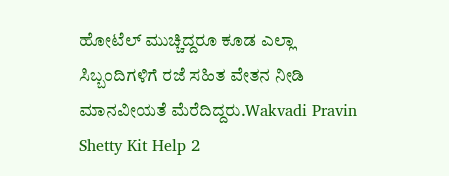ಹೋಟೆಲ್ ಮುಚ್ಚಿದ್ದರೂ ಕೂಡ ಎಲ್ಲಾ ಸಿಬ್ಬಂದಿಗಳಿಗೆ ರಜೆ ಸಹಿತ ವೇತನ ನೀಡಿ ಮಾನವೀಯತೆ ಮೆರೆದಿದ್ದರು.Wakvadi Pravin Shetty Kit Help 2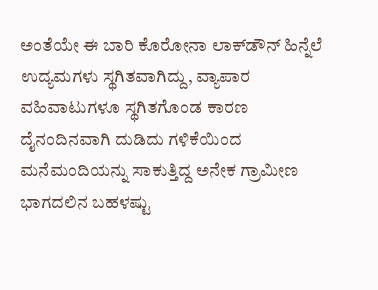ಅಂತೆಯೇ ಈ ಬಾರಿ ಕೊರೋನಾ ಲಾಕ್‌ಡೌನ್ ಹಿನ್ನೆಲೆ ಉದ್ಯಮಗಳು ಸ್ಥಗಿತವಾಗಿದ್ದು, ವ್ಯಾಪಾರ ವಹಿವಾಟುಗಳೂ ಸ್ಥಗಿತಗೊಂಡ ಕಾರಣ ದೈನಂದಿನವಾಗಿ ದುಡಿದು ಗಳಿಕೆಯಿಂದ ಮನೆಮಂದಿಯನ್ನು ಸಾಕುತ್ತಿದ್ದ ಅನೇಕ ಗ್ರಾಮೀಣ ಭಾಗದಲಿನ ಬಹಳಷ್ಟು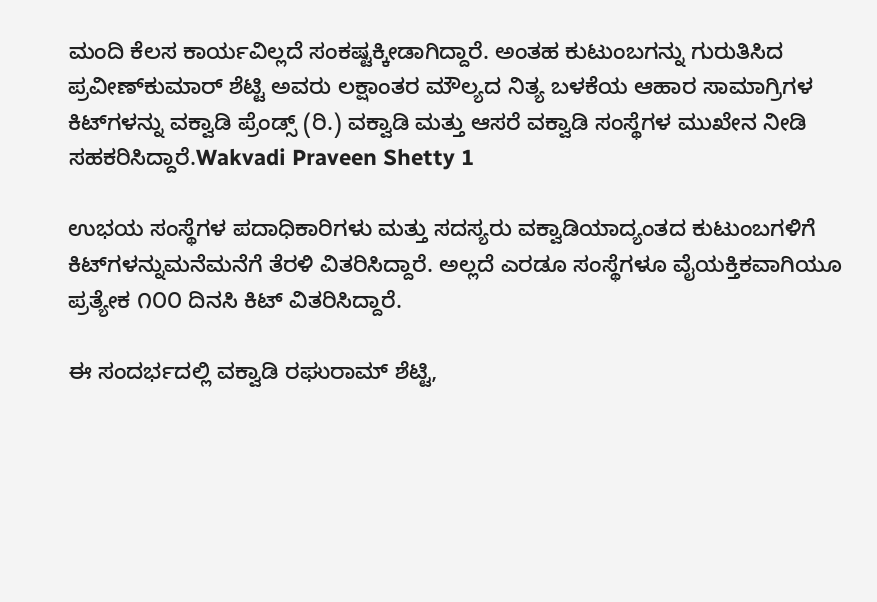ಮಂದಿ ಕೆಲಸ ಕಾರ್ಯವಿಲ್ಲದೆ ಸಂಕಷ್ಟಕ್ಕೀಡಾಗಿದ್ದಾರೆ. ಅಂತಹ ಕುಟುಂಬಗನ್ನು ಗುರುತಿಸಿದ ಪ್ರವೀಣ್‌ಕುಮಾರ್ ಶೆಟ್ಟಿ ಅವರು ಲಕ್ಷಾಂತರ ಮೌಲ್ಯದ ನಿತ್ಯ ಬಳಕೆಯ ಆಹಾರ ಸಾಮಾಗ್ರಿಗಳ ಕಿಟ್‌ಗಳನ್ನು ವಕ್ವಾಡಿ ಪ್ರೆಂಡ್ಸ್ (ರಿ.) ವಕ್ವಾಡಿ ಮತ್ತು ಆಸರೆ ವಕ್ವಾಡಿ ಸಂಸ್ಥೆಗಳ ಮುಖೇನ ನೀಡಿ ಸಹಕರಿಸಿದ್ದಾರೆ.Wakvadi Praveen Shetty 1

ಉಭಯ ಸಂಸ್ಥೆಗಳ ಪದಾಧಿಕಾರಿಗಳು ಮತ್ತು ಸದಸ್ಯರು ವಕ್ವಾಡಿಯಾದ್ಯಂತದ ಕುಟುಂಬಗಳಿಗೆ ಕಿಟ್‌ಗಳನ್ನುಮನೆಮನೆಗೆ ತೆರಳಿ ವಿತರಿಸಿದ್ದಾರೆ. ಅಲ್ಲದೆ ಎರಡೂ ಸಂಸ್ಥೆಗಳೂ ವೈಯಕ್ತಿಕವಾಗಿಯೂ ಪ್ರತ್ಯೇಕ ೧೦೦ ದಿನಸಿ ಕಿಟ್ ವಿತರಿಸಿದ್ದಾರೆ.

ಈ ಸಂದರ್ಭದಲ್ಲಿ ವಕ್ವಾಡಿ ರಘುರಾಮ್ ಶೆಟ್ಟಿ,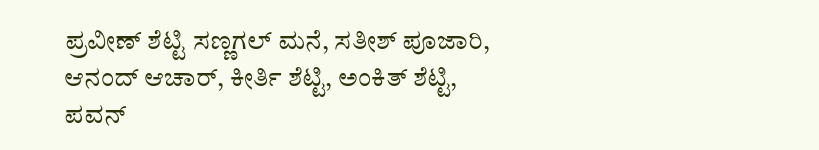ಪ್ರವೀಣ್ ಶೆಟ್ಟಿ ಸಣ್ಣಗಲ್ ಮನೆ, ಸತೀಶ್ ಪೂಜಾರಿ, ಆನಂದ್ ಆಚಾರ್, ಕೀರ್ತಿ ಶೆಟ್ಟಿ, ಅಂಕಿತ್ ಶೆಟ್ಟಿ, ಪವನ್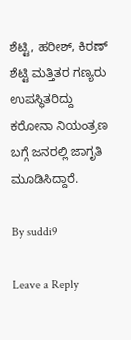ಶೆಟ್ಟಿ, ಹರೀಶ್, ಕಿರಣ್ ಶೆಟ್ಟಿ ಮತ್ತಿತರ ಗಣ್ಯರು ಉಪಸ್ಥಿತರಿದ್ದು ಕರೋನಾ ನಿಯಂತ್ರಣ ಬಗ್ಗೆ ಜನರಲ್ಲಿ ಜಾಗೃತಿ ಮೂಡಿಸಿದ್ದಾರೆ.

By suddi9

Leave a Reply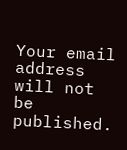Your email address will not be published.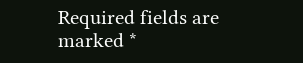Required fields are marked *